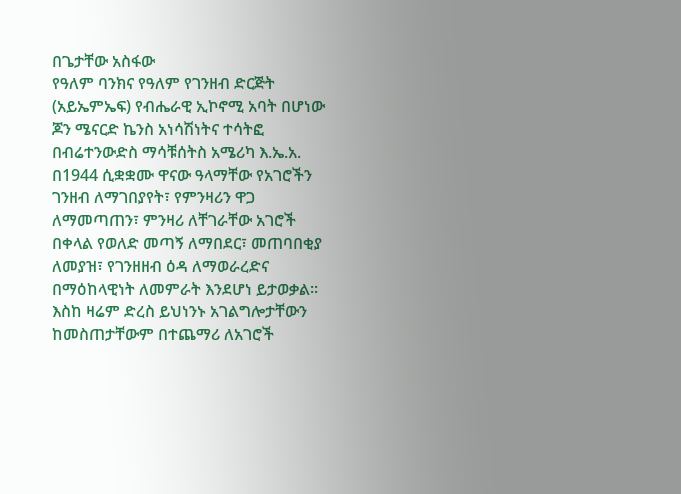በጌታቸው አስፋው
የዓለም ባንክና የዓለም የገንዘብ ድርጅት (አይኤምኤፍ) የብሔራዊ ኢኮኖሚ አባት በሆነው ጆን ሜናርድ ኬንስ አነሳሽነትና ተሳትፎ በብሬተንውድስ ማሳቹሰትስ አሜሪካ እ.ኤ.አ. በ1944 ሲቋቋሙ ዋናው ዓላማቸው የአገሮችን ገንዘብ ለማገበያየት፣ የምንዛሪን ዋጋ ለማመጣጠን፣ ምንዛሪ ለቸገራቸው አገሮች በቀላል የወለድ መጣኝ ለማበደር፣ መጠባበቂያ ለመያዝ፣ የገንዘዘብ ዕዳ ለማወራረድና በማዕከላዊነት ለመምራት እንደሆነ ይታወቃል፡፡ እስከ ዛሬም ድረስ ይህነንኑ አገልግሎታቸውን ከመስጠታቸውም በተጨማሪ ለአገሮች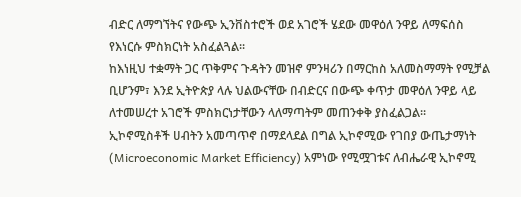ብድር ለማግኘትና የውጭ ኢንቨስተሮች ወደ አገሮች ሄደው መዋዕለ ንዋይ ለማፍሰስ የእነርሱ ምስክርነት አስፈልጓል፡፡
ከእነዚህ ተቋማት ጋር ጥቅምና ጉዳትን መዝኖ ምንዛሪን በማርከስ አለመስማማት የሚቻል ቢሆንም፣ እንደ ኢትዮጵያ ላሉ ህልውናቸው በብድርና በውጭ ቀጥታ መዋዕለ ንዋይ ላይ ለተመሠረተ አገሮች ምስክርነታቸውን ላለማጣትም መጠንቀቅ ያስፈልጋል፡፡
ኢኮኖሚስቶች ሀብትን አመጣጥኖ በማደላደል በግል ኢኮኖሚው የገበያ ውጤታማነት (Microeconomic Market Efficiency) አምነው የሚሟገቱና ለብሔራዊ ኢኮኖሚ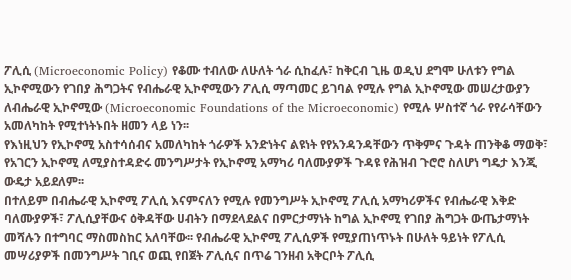ፖሊሲ (Microeconomic Policy) የቆሙ ተብለው ለሁለት ጎራ ሲከፈሉ፣ ከቅርብ ጊዜ ወዲህ ደግሞ ሁለቱን የግል ኢኮኖሚውን የገበያ ሕግጋትና የብሔራዊ ኢኮኖሚውን ፖሊሲ ማጣመር ይገባል የሚሉ የግል ኢኮኖሚው መሠረታውያን ለብሔራዊ ኢኮኖሚው (Microeconomic Foundations of the Microeconomic) የሚሉ ሦስተኛ ጎራ የየራሳቸውን አመለካከት የሚተነትኑበት ዘመን ላይ ነን፡፡
የእነዚህን የኢኮኖሚ አስተሳሰብና አመለካከት ጎራዎች አንድነትና ልዩነት የየአንዳንዳቸውን ጥቅምና ጉዳት ጠንቅቆ ማወቅ፣ የአገርን ኢኮኖሚ ለሚያስተዳድሩ መንግሥታት የኢኮኖሚ አማካሪ ባለሙያዎች ጉዳዩ የሕዝብ ጉሮሮ ስለሆነ ግዴታ እንጂ ውዴታ አይደለም፡፡
በተለይም በብሔራዊ ኢኮኖሚ ፖሊሲ እናምናለን የሚሉ የመንግሥት ኢኮኖሚ ፖሊሲ አማካሪዎችና የብሔራዊ እቅድ ባለሙያዎች፣ ፖሊሲያቸውና ዕቅዳቸው ሀብትን በማደላደልና በምርታማነት ከግል ኢኮኖሚ የገበያ ሕግጋት ውጤታማነት መሻሉን በተግባር ማስመስከር አለባቸው፡፡ የብሔራዊ ኢኮኖሚ ፖሊሲዎች የሚያጠነጥኑት በሁለት ዓይነት የፖሊሲ መሣሪያዎች በመንግሥት ገቢና ወጪ የበጀት ፖሊሲና በጥሬ ገንዘብ አቅርቦት ፖሊሲ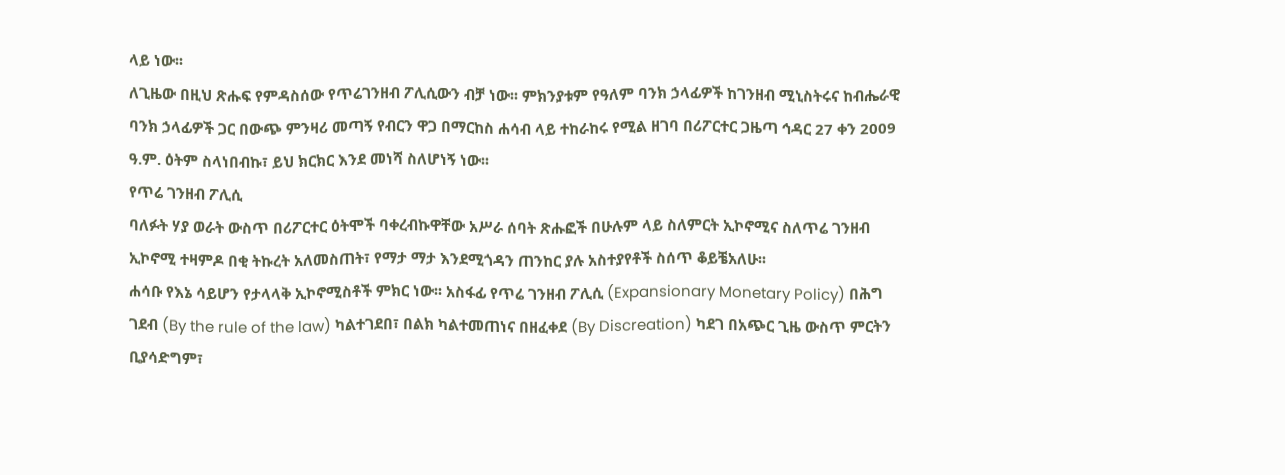ላይ ነው፡፡
ለጊዜው በዚህ ጽሑፍ የምዳስሰው የጥሬገንዘብ ፖሊሲውን ብቻ ነው፡፡ ምክንያቱም የዓለም ባንክ ኃላፊዎች ከገንዘብ ሚኒስትሩና ከብሔራዊ ባንክ ኃላፊዎች ጋር በውጭ ምንዛሪ መጣኝ የብርን ዋጋ በማርከስ ሐሳብ ላይ ተከራከሩ የሚል ዘገባ በሪፖርተር ጋዜጣ ኅዳር 27 ቀን 2009 ዓ.ም. ዕትም ስላነበብኩ፣ ይህ ክርክር እንደ መነሻ ስለሆነኝ ነው፡፡
የጥሬ ገንዘብ ፖሊሲ
ባለፉት ሃያ ወራት ውስጥ በሪፖርተር ዕትሞች ባቀረብኩዋቸው አሥራ ሰባት ጽሑፎች በሁሉም ላይ ስለምርት ኢኮኖሚና ስለጥሬ ገንዘብ ኢኮኖሚ ተዛምዶ በቂ ትኩረት አለመስጠት፣ የማታ ማታ እንደሚጎዳን ጠንከር ያሉ አስተያየቶች ስሰጥ ቆይቼአለሁ፡፡
ሐሳቡ የእኔ ሳይሆን የታላላቅ ኢኮኖሚስቶች ምክር ነው፡፡ አስፋፊ የጥሬ ገንዘብ ፖሊሲ (Expansionary Monetary Policy) በሕግ ገደብ (By the rule of the law) ካልተገደበ፣ በልክ ካልተመጠነና በዘፈቀደ (By Discreation) ካደገ በአጭር ጊዜ ውስጥ ምርትን ቢያሳድግም፣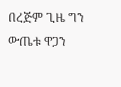በረጅም ጊዜ ግን ውጤቱ ዋጋን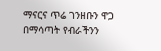ማናርና ጥሬ ገንዘቡን ዋጋ በማሳጣት የብራችንን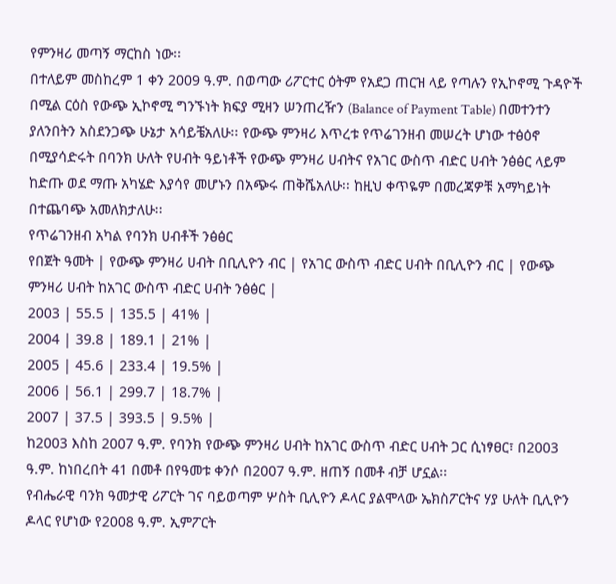የምንዛሪ መጣኝ ማርከስ ነው፡፡
በተለይም መስከረም 1 ቀን 2009 ዓ.ም. በወጣው ሪፖርተር ዕትም የአደጋ ጠርዝ ላይ የጣሉን የኢኮኖሚ ጉዳዮች በሚል ርዕስ የውጭ ኢኮኖሚ ግንኙነት ክፍያ ሚዛን ሠንጠረዥን (Balance of Payment Table) በመተንተን ያለንበትን አስደንጋጭ ሁኔታ አሳይቼአለሁ፡፡ የውጭ ምንዛሪ እጥረቱ የጥሬገንዘብ መሠረት ሆነው ተፅዕኖ በሚያሳድሩት በባንክ ሁለት የሀብት ዓይነቶች የውጭ ምንዛሪ ሀብትና የአገር ውስጥ ብድር ሀብት ንፅፅር ላይም ከድጡ ወደ ማጡ አካሄድ እያሳየ መሆኑን በአጭሩ ጠቅሼአለሁ፡፡ ከዚህ ቀጥዬም በመረጃዎቹ አማካይነት በተጨባጭ አመለክታለሁ፡፡
የጥሬገንዘብ አካል የባንክ ሀብቶች ንፅፅር
የበጀት ዓመት | የውጭ ምንዛሪ ሀብት በቢሊዮን ብር | የአገር ውስጥ ብድር ሀብት በቢሊዮን ብር | የውጭ ምንዛሪ ሀብት ከአገር ውስጥ ብድር ሀብት ንፅፅር |
2003 | 55.5 | 135.5 | 41% |
2004 | 39.8 | 189.1 | 21% |
2005 | 45.6 | 233.4 | 19.5% |
2006 | 56.1 | 299.7 | 18.7% |
2007 | 37.5 | 393.5 | 9.5% |
ከ2003 እስከ 2007 ዓ.ም. የባንክ የውጭ ምንዛሪ ሀብት ከአገር ውስጥ ብድር ሀብት ጋር ሲነፃፀር፣ በ2003 ዓ.ም. ከነበረበት 41 በመቶ በየዓመቱ ቀንሶ በ2007 ዓ.ም. ዘጠኝ በመቶ ብቻ ሆኗል፡፡
የብሔራዊ ባንክ ዓመታዊ ሪፖርት ገና ባይወጣም ሦስት ቢሊዮን ዶላር ያልሞላው ኤክስፖርትና ሃያ ሁለት ቢሊዮን ዶላር የሆነው የ2008 ዓ.ም. ኢምፖርት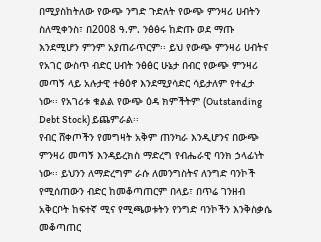በሚያስከትለው የውጭ ንግድ ጉድለት የውጭ ምንዛሪ ሀብትን ስለሚቀንስ፣ በ2008 ዓ.ም. ንፅፅሩ ከድጡ ወደ ማጡ እንደሚሆን ምንም አያጠራጥርም፡፡ ይህ የውጭ ምንዛሪ ሀብትና የአገር ውስጥ ብድር ሀብት ንፅፅር ሁኔታ በብር የውጭ ምንዛሪ መጣኝ ላይ አሉታዊ ተፅዕኖ እንደሚያሳድር ሳይታለም የተፈታ ነው፡፡ የአገሪቱ ቁልል የውጭ ዕዳ ክምችትም (Outstanding Debt Stock) ይጨምራል፡፡
የብር ሸቀጦችን የመግዛት አቅም ጠንካራ እንዲሆንና በውጭ ምንዛሪ መጣኝ እንዳይረክስ ማድረግ የብሔራዊ ባንክ ኃላፊነት ነው፡፡ ይህንን ለማድረግም ራሱ ለመንግስትና ለንግድ ባንኮች የሚሰጠውን ብድር ከመቆጣጠርም በላይ፣ በጥሬ ገንዘብ አቅርቦት ከፍተኛ ሚና የሚጫወቱትን የንግድ ባንኮችን እንቅስቃሴ መቆጣጠር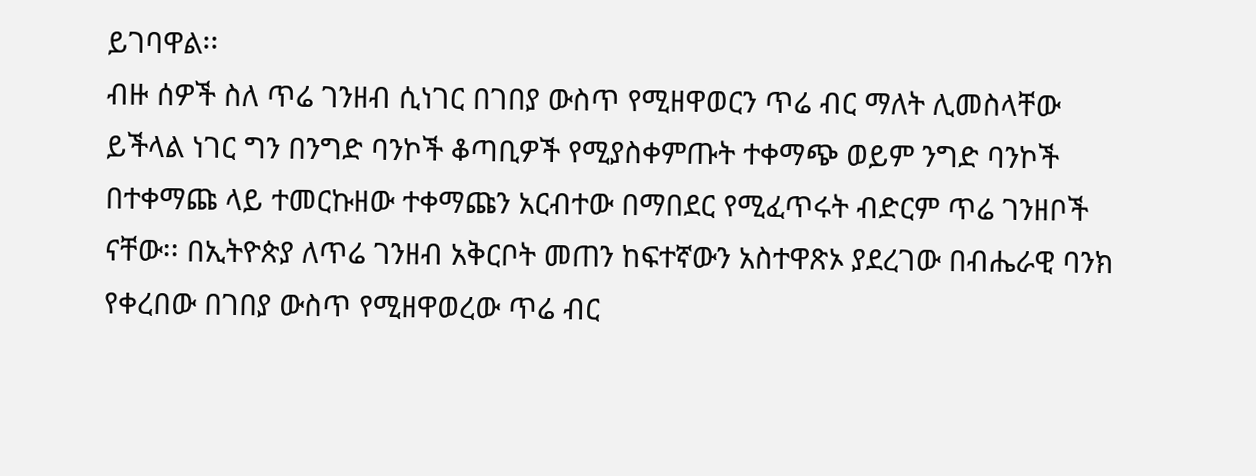ይገባዋል፡፡
ብዙ ሰዎች ስለ ጥሬ ገንዘብ ሲነገር በገበያ ውስጥ የሚዘዋወርን ጥሬ ብር ማለት ሊመስላቸው ይችላል ነገር ግን በንግድ ባንኮች ቆጣቢዎች የሚያስቀምጡት ተቀማጭ ወይም ንግድ ባንኮች በተቀማጩ ላይ ተመርኩዘው ተቀማጩን አርብተው በማበደር የሚፈጥሩት ብድርም ጥሬ ገንዘቦች ናቸው፡፡ በኢትዮጵያ ለጥሬ ገንዘብ አቅርቦት መጠን ከፍተኛውን አስተዋጽኦ ያደረገው በብሔራዊ ባንክ የቀረበው በገበያ ውስጥ የሚዘዋወረው ጥሬ ብር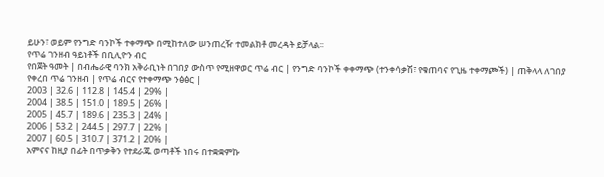ይሁን፣ ወይም የንግድ ባንኮች ተቀማጭ በሚከተለው ሠንጠረዥ ተመልክቶ መረዳት ይቻላል፡፡
የጥሬ ገንዘብ ዓይነቶች በቢሊዮን ብር
የበጀት ዓመት | በብሔራዊ ባንክ አቅራቢነት በገበያ ውስጥ የሚዘዋወር ጥሬ ብር | የንግድ ባንኮች ቀቀማጭ (ተንቀሳቃሽ፣ የቁጠባና የጊዜ ተቀማጮች) | ጠቅላላ ለገበያ የቀረበ ጥሬ ገንዘብ | የጥሬ ብርና የተቀማጭ ንፅፅር |
2003 | 32.6 | 112.8 | 145.4 | 29% |
2004 | 38.5 | 151.0 | 189.5 | 26% |
2005 | 45.7 | 189.6 | 235.3 | 24% |
2006 | 53.2 | 244.5 | 297.7 | 22% |
2007 | 60.5 | 310.7 | 371.2 | 20% |
አምናና ከዚያ በፊት በጥቃቅን የተደራጁ ወጣቶች ነበሩ በተቋቋምኩ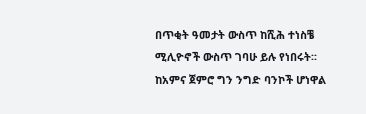በጥቂት ዓመታት ውስጥ ከሺሕ ተነስቼ ሚሊዮኖች ውስጥ ገባሁ ይሉ የነበሩት፡፡ ከአምና ጀምሮ ግን ንግድ ባንኮች ሆነዋል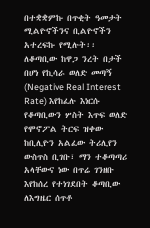በተቋቋምኩ በጥቂት ዓመታት ሚልዮኖችንና ቢልዮኖችን አተረፍኩ የሚሉት፡፡ ለቆጣቢው ከዋጋ ንረት በታች በሆነ የኪሳራ ወለድ መጣኝ (Negative Real Interest Rate) እየከፈሉ እነርሱ የቆጣቢውን ሦስት እጥፍ ወለድ የሞኖፖል ትርፍ ዝቀው ከቢሊዮን አልፈው ትሪሊየን ውስጥስ ቢገቡ፣ ማን ተቆጣጣሪ አላቸውና ነው በጥሬ ገንዘቡ እየከሰረ የተነገደበት ቆጣቢው ለእግዜር ሰጥቶ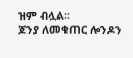ዝም ብሏል፡፡
ጆንያ ለመቁጠር ሎንዶን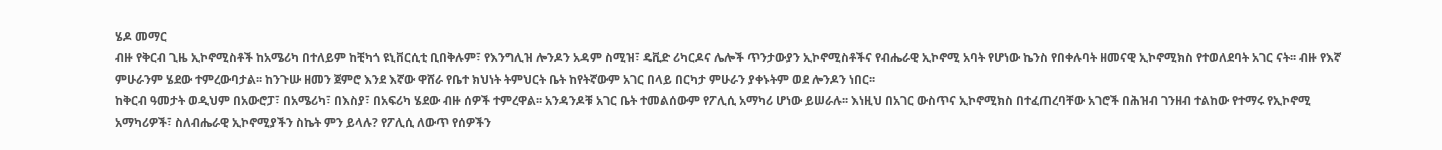ሄዶ መማር
ብዙ የቅርብ ጊዜ ኢኮኖሚስቶች ከአሜሪካ በተለይም ከቺካጎ ዩኒቨርሲቲ ቢበቅሉም፣ የእንግሊዝ ሎንዶን አዳም ስሚዝ፣ ዴቪድ ሪካርዶና ሌሎች ጥንታውያን ኢኮኖሚስቶችና የብሔራዊ ኢኮኖሚ አባት የሆነው ኬንስ የበቀሉባት ዘመናዊ ኢኮኖሚክስ የተወለደባት አገር ናት፡፡ ብዙ የእኛ ምሁራንም ሄደው ተምረውባታል፡፡ ከንጉሡ ዘመን ጀምሮ እንደ እኛው ዋሸራ የቤተ ክህነት ትምህርት ቤት ከየትኛውም አገር በላይ በርካታ ምሁራን ያቀኑትም ወደ ሎንዶን ነበር፡፡
ከቅርብ ዓመታት ወዲህም በአውሮፓ፣ በአሜሪካ፣ በእስያ፣ በአፍሪካ ሄደው ብዙ ሰዎች ተምረዋል፡፡ አንዳንዶቹ አገር ቤት ተመልሰውም የፖሊሲ አማካሪ ሆነው ይሠራሉ፡፡ እነዚህ በአገር ውስጥና ኢኮኖሚክስ በተፈጠረባቸው አገሮች በሕዝብ ገንዘብ ተልከው የተማሩ የኢኮኖሚ አማካሪዎች፣ ስለብሔራዊ ኢኮኖሚያችን ስኬት ምን ይላሉ? የፖሊሲ ለውጥ የሰዎችን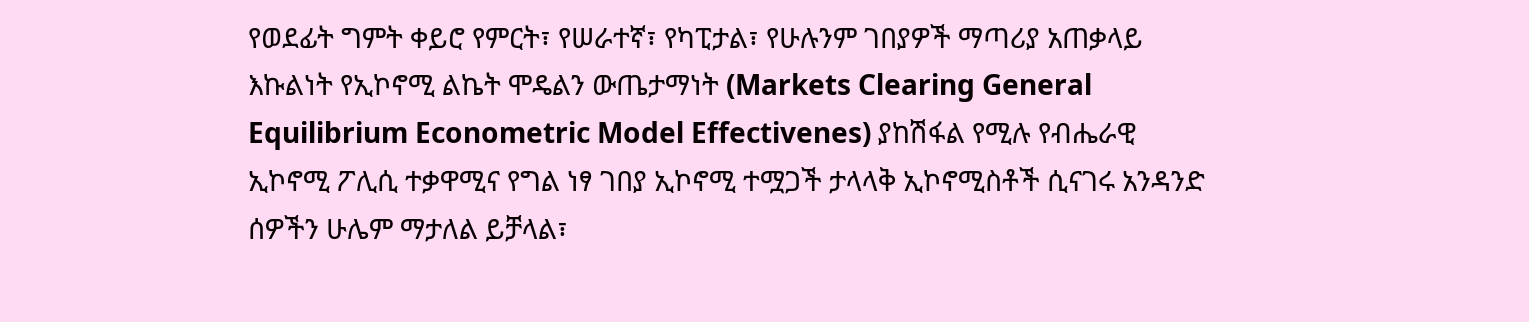የወደፊት ግምት ቀይሮ የምርት፣ የሠራተኛ፣ የካፒታል፣ የሁሉንም ገበያዎች ማጣሪያ አጠቃላይ እኩልነት የኢኮኖሚ ልኬት ሞዴልን ውጤታማነት (Markets Clearing General Equilibrium Econometric Model Effectivenes) ያከሽፋል የሚሉ የብሔራዊ ኢኮኖሚ ፖሊሲ ተቃዋሚና የግል ነፃ ገበያ ኢኮኖሚ ተሟጋች ታላላቅ ኢኮኖሚስቶች ሲናገሩ አንዳንድ ሰዎችን ሁሌም ማታለል ይቻላል፣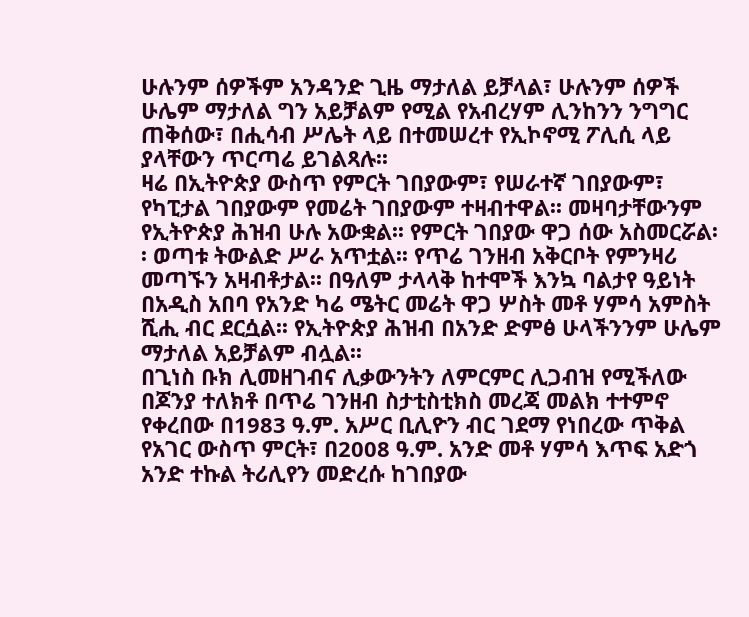ሁሉንም ሰዎችም አንዳንድ ጊዜ ማታለል ይቻላል፣ ሁሉንም ሰዎች ሁሌም ማታለል ግን አይቻልም የሚል የአብረሃም ሊንከንን ንግግር ጠቅሰው፣ በሒሳብ ሥሌት ላይ በተመሠረተ የኢኮኖሚ ፖሊሲ ላይ ያላቸውን ጥርጣሬ ይገልጻሉ፡፡
ዛሬ በኢትዮጵያ ውስጥ የምርት ገበያውም፣ የሠራተኛ ገበያውም፣ የካፒታል ገበያውም የመሬት ገበያውም ተዛብተዋል፡፡ መዛባታቸውንም የኢትዮጵያ ሕዝብ ሁሉ አውቋል፡፡ የምርት ገበያው ዋጋ ሰው አስመርሯል፡፡ ወጣቱ ትውልድ ሥራ አጥቷል፡፡ የጥሬ ገንዘብ አቅርቦት የምንዛሪ መጣኙን አዛብቶታል፡፡ በዓለም ታላላቅ ከተሞች እንኳ ባልታየ ዓይነት በአዲስ አበባ የአንድ ካሬ ሜትር መሬት ዋጋ ሦስት መቶ ሃምሳ አምስት ሺሒ ብር ደርሷል፡፡ የኢትዮጵያ ሕዝብ በአንድ ድምፅ ሁላችንንም ሁሌም ማታለል አይቻልም ብሏል፡፡
በጊነስ ቡክ ሊመዘገብና ሊቃውንትን ለምርምር ሊጋብዝ የሚችለው በጆንያ ተለክቶ በጥሬ ገንዘብ ስታቲስቲክስ መረጃ መልክ ተተምኖ የቀረበው በ1983 ዓ.ም. አሥር ቢሊዮን ብር ገደማ የነበረው ጥቅል የአገር ውስጥ ምርት፣ በ2008 ዓ.ም. አንድ መቶ ሃምሳ እጥፍ አድጎ አንድ ተኩል ትሪሊየን መድረሱ ከገበያው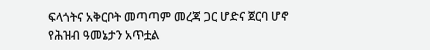ፍላጎትና አቅርቦት መጣጣም መረጃ ጋር ሆድና ጀርባ ሆኖ የሕዝብ ዓመኔታን አጥቷል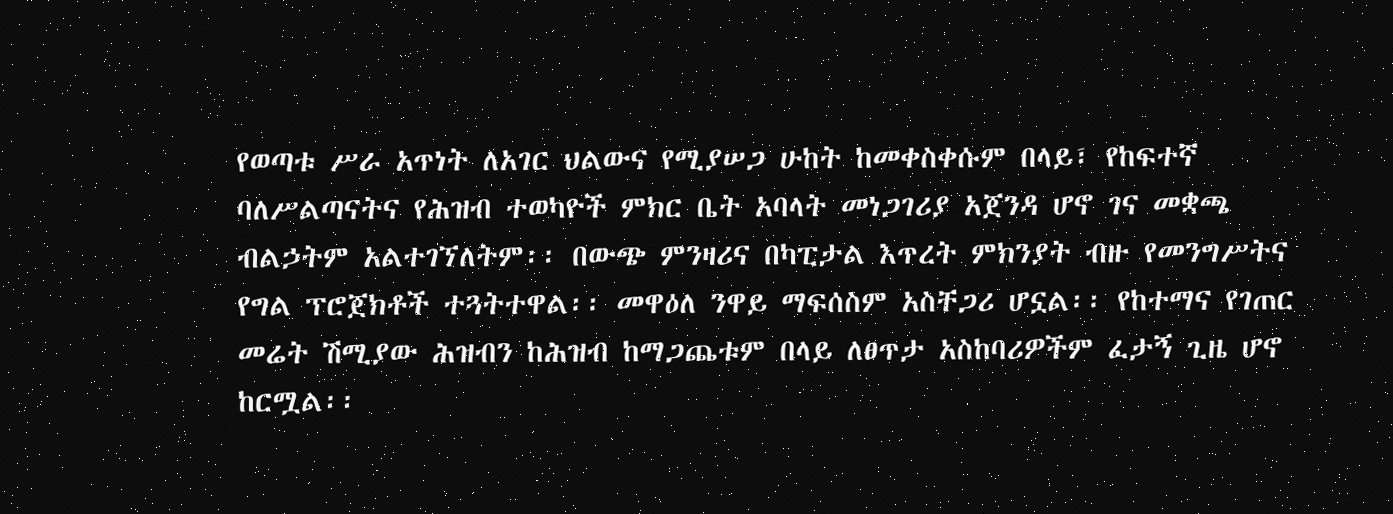የወጣቱ ሥራ አጥነት ለአገር ህልውና የሚያሠጋ ሁከት ከመቀስቀሱም በላይ፣ የከፍተኛ ባለሥልጣናትና የሕዝብ ተወካዮች ምክር ቤት አባላት መነጋገሪያ አጀንዳ ሆኖ ገና መቋጫ ብልኃትም አልተገኘለትም፡፡ በውጭ ምንዛሪና በካፒታል እጥረት ምክንያት ብዙ የመንግሥትና የግል ፕሮጀክቶች ተጓትተዋል፡፡ መዋዕለ ንዋይ ማፍሰስም አስቸጋሪ ሆኗል፡፡ የከተማና የገጠር መሬት ሽሚያው ሕዝብን ከሕዝብ ከማጋጨቱም በላይ ለፀጥታ አስከባሪዎችም ፈታኝ ጊዜ ሆኖ ከርሟል፡፡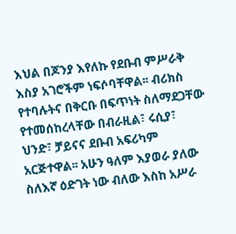እህል በጆንያ እየለኩ የደቡብ ምሥራቅ እስያ አገሮችም ነፍሶባቸዋል፡፡ ብሪክስ የተባሉትና በቅርቡ በፍጥነት ስለማደጋቸው የተመሰከረላቸው በብራዚል፣ ሩሲያ፣ ህንድ፣ ቻይናና ደቡብ አፍሪካም አርጅተዋል፡፡ አሁን ዓለም እያወራ ያለው ስለእኛ ዕድገት ነው ብለው እስከ አሥራ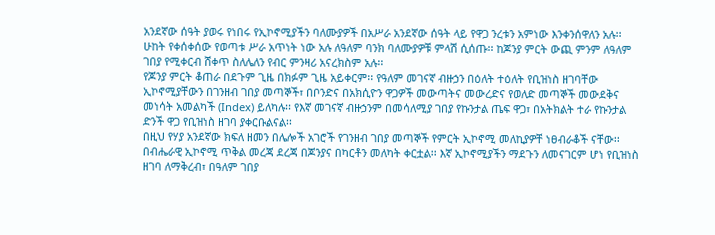አንደኛው ሰዓት ያወሩ የነበሩ የኢኮኖሚያችን ባለሙያዎች በአሥራ አንደኛው ሰዓት ላይ የዋጋ ንረቱን አምነው እንቀንሰዋለን አሉ፡፡ ሁከት የቀሰቀሰው የወጣቱ ሥራ አጥነት ነው አሉ ለዓለም ባንክ ባለሙያዎቹ ምላሽ ሲሰጡ፡፡ ከጆንያ ምርት ውጪ ምንም ለዓለም ገበያ የሚቀርብ ሸቀጥ ስለሌለን የብር ምንዛሪ አናረክስም አሉ፡፡
የጆንያ ምርት ቆጠራ በደጉም ጊዜ በክፉም ጊዜ አይቀርም፡፡ የዓለም መገናኛ ብዙኃን በዕለት ተዕለት የቢዝነስ ዘገባቸው ኢኮኖሚያቸውን በገንዘብ ገበያ መጣኞች፣ በቦንድና በአክሲዮን ዋጋዎች መውጣትና መውረድና የወለድ መጣኞች መውደቅና መነሳት አመልካች (Index) ይለካሉ፡፡ የእኛ መገናኛ ብዙኃንም በመሳለሚያ ገበያ የኩንታል ጤፍ ዋጋ፣ በአትክልት ተራ የኩንታል ድንች ዋጋ የቢዝነስ ዘገባ ያቀርቡልናል፡፡
በዚህ የሃያ አንደኛው ክፍለ ዘመን በሌሎች አገሮች የገንዘብ ገበያ መጣኞች የምርት ኢኮኖሚ መለኪያዎቸ ነፀብራቆች ናቸው፡፡ በብሔራዊ ኢኮኖሚ ጥቅል መረጃ ደረጃ በጆንያና በካርቶን መለካት ቀርቷል፡፡ እኛ ኢኮኖሚያችን ማደጉን ለመናገርም ሆነ የቢዝነስ ዘገባ ለማቅረብ፣ በዓለም ገበያ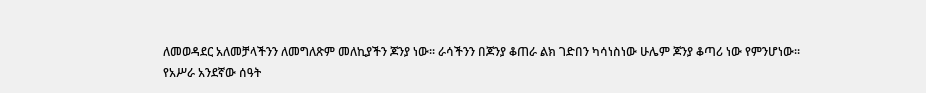ለመወዳደር አለመቻላችንን ለመግለጽም መለኪያችን ጆንያ ነው፡፡ ራሳችንን በጆንያ ቆጠራ ልክ ገድበን ካሳነስነው ሁሌም ጆንያ ቆጣሪ ነው የምንሆነው፡፡
የአሥራ አንደኛው ሰዓት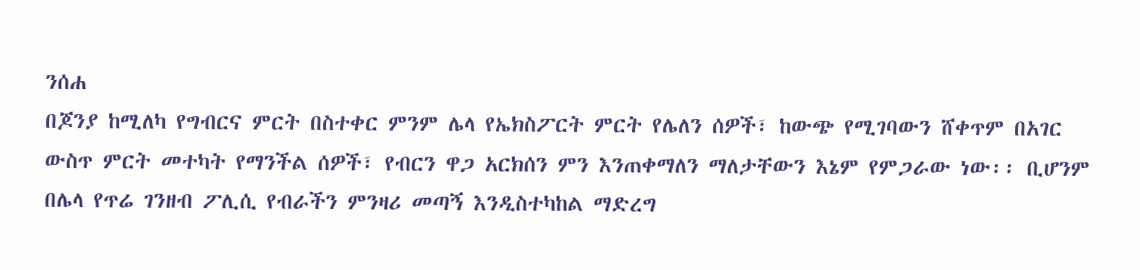ንሰሐ
በጆንያ ከሚለካ የግብርና ምርት በስተቀር ምንም ሌላ የኤክስፖርት ምርት የሌለን ሰዎች፣ ከውጭ የሚገባውን ሸቀጥም በአገር ውስጥ ምርት መተካት የማንችል ሰዎች፣ የብርን ዋጋ አርክሰን ምን እንጠቀማለን ማለታቸውን እኔም የምጋራው ነው፡፡ ቢሆንም በሌላ የጥሬ ገንዘብ ፖሊሲ የብራችን ምንዛሪ መጣኝ እንዲስተካከል ማድረግ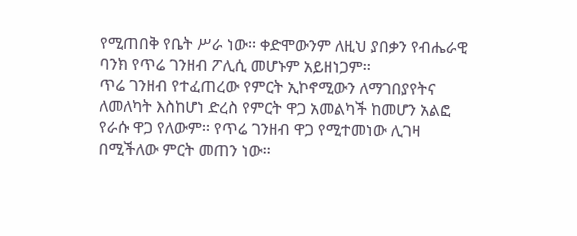የሚጠበቅ የቤት ሥራ ነው፡፡ ቀድሞውንም ለዚህ ያበቃን የብሔራዊ ባንክ የጥሬ ገንዘብ ፖሊሲ መሆኑም አይዘነጋም፡፡
ጥሬ ገንዘብ የተፈጠረው የምርት ኢኮኖሚውን ለማገበያየትና ለመለካት እስከሆነ ድረስ የምርት ዋጋ አመልካች ከመሆን አልፎ የራሱ ዋጋ የለውም፡፡ የጥሬ ገንዘብ ዋጋ የሚተመነው ሊገዛ በሚችለው ምርት መጠን ነው፡፡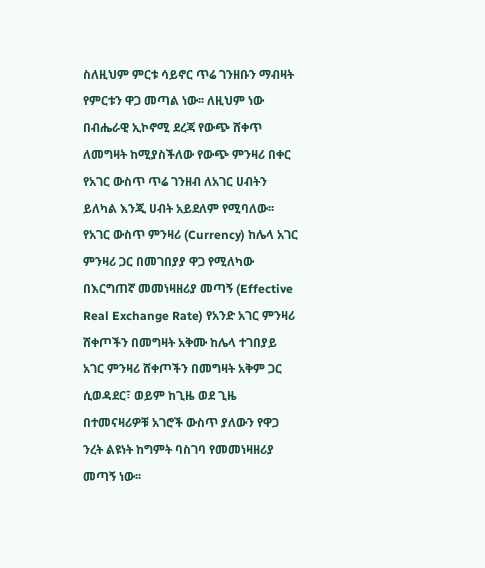ስለዚህም ምርቱ ሳይኖር ጥሬ ገንዘቡን ማብዛት የምርቱን ዋጋ መጣል ነው፡፡ ለዚህም ነው በብሔራዊ ኢኮኖሚ ደረጃ የውጭ ሸቀጥ ለመግዛት ከሚያስችለው የውጭ ምንዛሪ በቀር የአገር ውስጥ ጥሬ ገንዘብ ለአገር ሀብትን ይለካል እንጂ ሀብት አይደለም የሚባለው፡፡
የአገር ውስጥ ምንዛሪ (Currency) ከሌላ አገር ምንዛሪ ጋር በመገበያያ ዋጋ የሚለካው በእርግጠኛ መመነዛዘሪያ መጣኝ (Effective Real Exchange Rate) የአንድ አገር ምንዛሪ ሸቀጦችን በመግዛት አቅሙ ከሌላ ተገበያይ አገር ምንዛሪ ሸቀጦችን በመግዛት አቅም ጋር ሲወዳደር፣ ወይም ከጊዜ ወደ ጊዜ በተመናዛሪዎቹ አገሮች ውስጥ ያለውን የዋጋ ንረት ልዩነት ከግምት ባስገባ የመመነዛዘሪያ መጣኝ ነው፡፡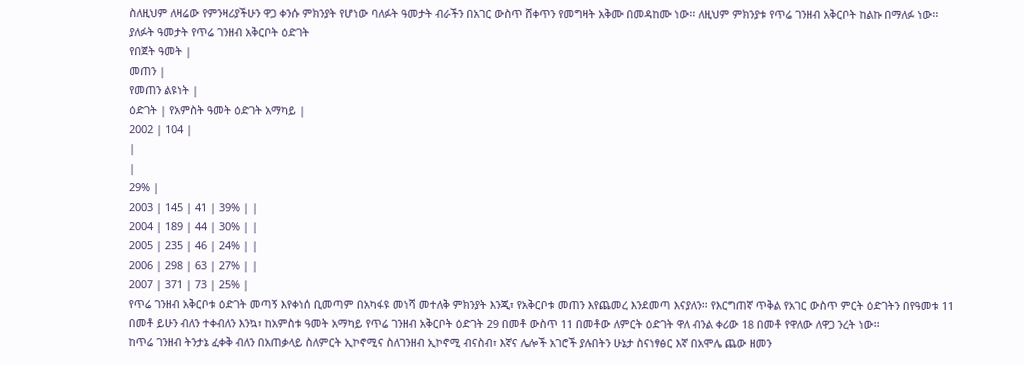ስለዚህም ለዛሬው የምንዛሪያችሁን ዋጋ ቀንሱ ምክንያት የሆነው ባለፉት ዓመታት ብራችን በአገር ውስጥ ሸቀጥን የመግዛት አቅሙ በመዳከሙ ነው፡፡ ለዚህም ምክንያቱ የጥሬ ገንዘብ አቅርቦት ከልኩ በማለፉ ነው፡፡
ያለፉት ዓመታት የጥሬ ገንዘብ አቅርቦት ዕድገት
የበጀት ዓመት |
መጠን |
የመጠን ልዩነት |
ዕድገት | የአምስት ዓመት ዕድገት አማካይ |
2002 | 104 |
|
|
29% |
2003 | 145 | 41 | 39% | |
2004 | 189 | 44 | 30% | |
2005 | 235 | 46 | 24% | |
2006 | 298 | 63 | 27% | |
2007 | 371 | 73 | 25% |
የጥሬ ገንዘብ አቅርቦቱ ዕድገት መጣኝ እየቀነሰ ቢመጣም በአካፋዩ መነሻ መተለቅ ምክንያት እንጂ፣ የአቅርቦቱ መጠን እየጨመረ እንደመጣ እናያለን፡፡ የእርግጠኛ ጥቅል የአገር ውስጥ ምርት ዕድገትን በየዓመቱ 11 በመቶ ይሁን ብለን ተቀብለን እንኳ፣ ከአምስቱ ዓመት አማካይ የጥሬ ገንዘብ አቅርቦት ዕድገት 29 በመቶ ውስጥ 11 በመቶው ለምርት ዕድገት ዋለ ብንል ቀሪው 18 በመቶ የዋለው ለዋጋ ንረት ነው፡፡
ከጥሬ ገንዘብ ትንታኔ ፈቀቅ ብለን በአጠቃላይ ስለምርት ኢኮኖሚና ስለገንዘብ ኢኮኖሚ ብናስብ፣ እኛና ሌሎች አገሮች ያሉበትን ሁኔታ ስናነፃፅር እኛ በአሞሌ ጨው ዘመን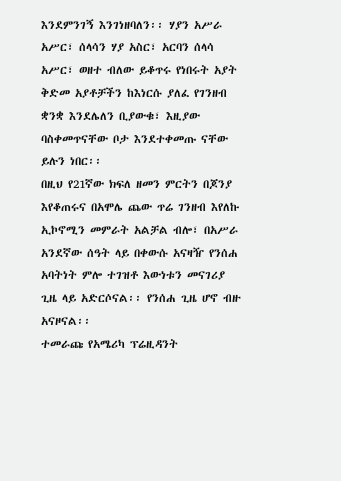እንደምንገኝ እንገነዘባለን፡፡ ሃያን አሥራ አሥር፣ ሰላሳን ሃያ አስር፣ አርባን ሰላሳ አሥር፣ ወዘተ ብለው ይቆጥሩ የነበሩት አያት ቅድመ አያቶቻችን ከእነርሱ ያለፈ የገንዘብ ቋንቋ እንደሌለን ቢያውቁ፣ እዚያው ባስቀመጥናቸው ቦታ እንደተቀመጡ ናቸው ይሉን ነበር፡፡
በዚህ የ21ኛው ክፍለ ዘመን ምርትን በጆንያ እየቆጠሩና በአሞሌ ጨው ጥሬ ገንዘብ እየለኩ ኢኮኖሚን መምራት አልቻል ብሎ፣ በአሥራ አንደኛው ሰዓት ላይ በቀውሱ አናዛዥ የንሰሐ አባትነት ምሎ ተገዝቶ እውነቱን መናገሪያ ጊዜ ላይ አድርሶናል፡፡ የንሰሐ ጊዜ ሆኖ ብዙ አናዞናል፡፡
ተመራጩ የአሜሪካ ፕሬዚዳንት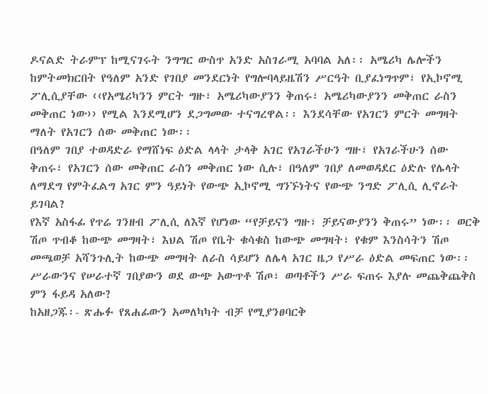ዶናልድ ትራምፕ ከሚናገሩት ንግግር ውስጥ አንድ አስገራሚ አባባል አለ፡፡ አሜሪካ ሌሎችን ከምትመክርበት የዓለም አንድ የገበያ መንደርነት የግሎባላይዜሽን ሥርዓት ቢያፈነግጥም፣ የኢኮኖሚ ፖሊሲያቸው ‹‹የአሜሪካንን ምርት ግዙ፣ አሜሪካውያንን ቅጠሩ፣ አሜሪካውያንን መቅጠር ራስን መቅጠር ነው›› የሚል እንደሚሆን ደጋግመው ተናግረዋል፡፡ እንደሳቸው የአገርን ምርት መግዛት ማለት የአገርን ሰው መቅጠር ነው፡፡
በዓለም ገበያ ተወዳድራ የማሸነፍ ዕድል ላላት ታላቅ አገር የአገራችሁን ግዙ፣ የአገራችሁን ሰው ቅጠሩ፣ የአገርን ሰው መቅጠር ራስን መቅጠር ነው ሲሉ፣ በዓለም ገበያ ለመወዳደር ዕድሉ የሌላት ለማደግ የምትፈልግ አገር ምን ዓይነት የውጭ ኢኮኖሚ ግንኙነትና የውጭ ንግድ ፖሊሲ ሊኖራት ይገባል?
የእኛ አስፋፊ የጥሬ ገንዘብ ፖሊሲ ለእኛ የሆነው “የቻይናን ግዙ፣ ቻይናውያንን ቅጠሩ” ነው፡፡ ወርቅ ሽጦ ጥብቆ ከውጭ መግዛት፣ እህል ሽጦ የቤት ቁሳቁስ ከውጭ መግዛት፣ የቁም እንስሳትን ሽጦ መጫወቻ አሻንጉሊት ከውጭ መግዛት ለራስ ሳይሆን ለሌላ አገር ዜጋ የሥራ ዕድል መፍጠር ነው፡፡ ሥራውንና የሠራተኛ ገበያውን ወደ ውጭ አውጥቶ ሽጦ፣ ወጣቶችን ሥራ ፍጠሩ እያሉ መጨቅጨቅስ ምን ፋይዳ አለው?
ከአዘጋጁ፡- ጽሑፉ የጸሐፊውን አመለካካት ብቻ የሚያንፀባርቅ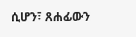ሲሆን፣ ጸሐፊውን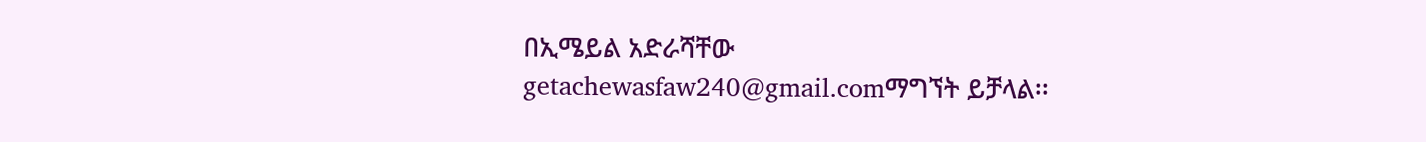በኢሜይል አድራሻቸው getachewasfaw240@gmail.comማግኘት ይቻላል፡፡